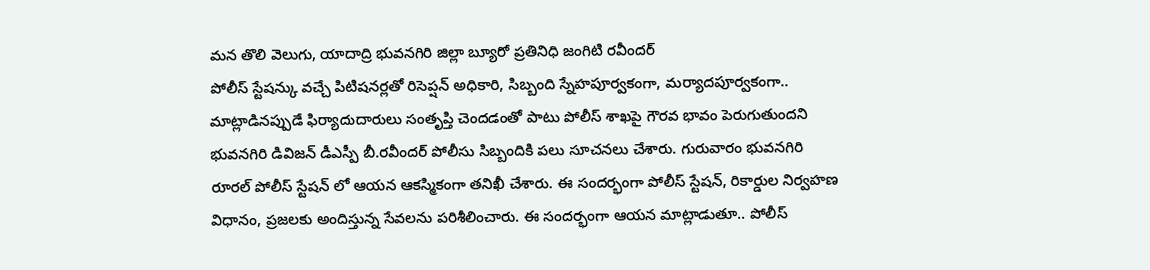మన తొలి వెలుగు, యాదాద్రి భువనగిరి జిల్లా బ్యూరో ప్రతినిధి జంగిటి రవీందర్
పోలీస్ స్టేషన్కు వచ్చే పిటిషనర్లతో రిసెప్షన్ అధికారి, సిబ్బంది స్నేహపూర్వకంగా, మర్యాదపూర్వకంగా.. మాట్లాడినప్పుడే ఫిర్యాదుదారులు సంతృప్తి చెందడంతో పాటు పోలీస్ శాఖపై గౌరవ భావం పెరుగుతుందని భువనగిరి డివిజన్ డీఎస్పీ బీ.రవీందర్ పోలీసు సిబ్బందికి పలు సూచనలు చేశారు. గురువారం భువనగిరి రూరల్ పోలీస్ స్టేషన్ లో ఆయన ఆకస్మికంగా తనిఖీ చేశారు. ఈ సందర్భంగా పోలీస్ స్టేషన్, రికార్డుల నిర్వహణ విధానం, ప్రజలకు అందిస్తున్న సేవలను పరిశీలించారు. ఈ సందర్భంగా ఆయన మాట్లాడుతూ.. పోలీస్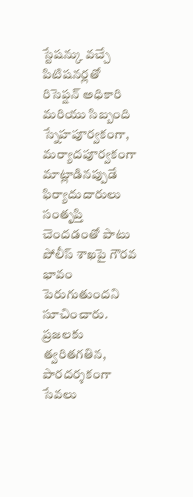స్టేషన్కు వచ్చే పిటిషనర్లతో రిసెప్షన్ అధికారి మరియు సిబ్బంది స్నేహపూర్వకంగా, మర్యాదపూర్వకంగా మాట్లాడినప్పుడే ఫిర్యాదుదారులు సంతృప్తి చెందడంతో పాటు పోలీస్ శాఖపై గౌరవ భావం పెరుగుతుందని సూచించారు. ప్రజలకు త్వరితగతిన, పారదర్శకంగా సేవలు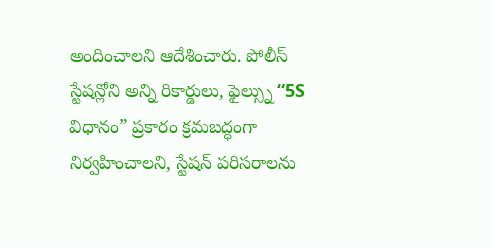అందించాలని ఆదేశించారు. పోలీస్ స్టేషన్లోని అన్ని రికార్డులు, ఫైల్స్ను “5S విధానం” ప్రకారం క్రమబద్ధంగా నిర్వహించాలని, స్టేషన్ పరిసరాలను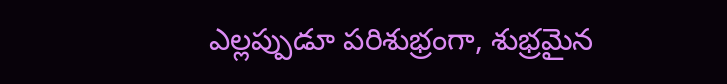ఎల్లప్పుడూ పరిశుభ్రంగా, శుభ్రమైన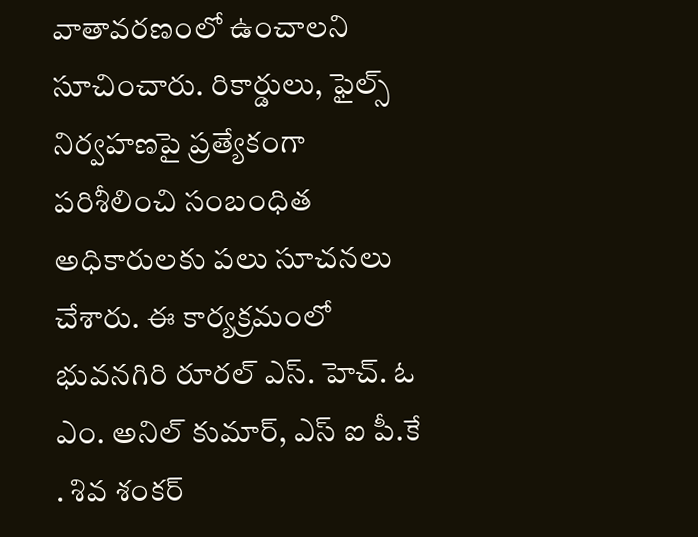వాతావరణంలో ఉంచాలని సూచించారు. రికార్డులు, ఫైల్స్ నిర్వహణపై ప్రత్యేకంగా పరిశీలించి సంబంధిత అధికారులకు పలు సూచనలు చేశారు. ఈ కార్యక్రమంలో భువనగిరి రూరల్ ఎస్. హెచ్. ఓ ఎం. అనిల్ కుమార్, ఎస్ ఐ పీ.కే . శివ శంకర్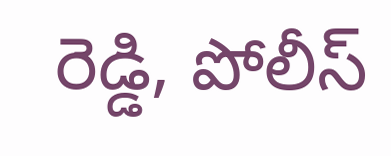రెడ్డి, పోలీస్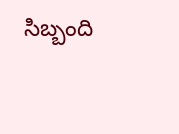సిబ్బంది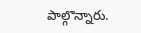పాల్గొన్నారు.